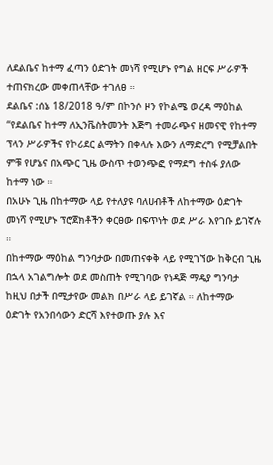ለደልቤና ከተማ ፈጣን ዕድገት መነሻ የሚሆኑ የግል ዘርፍ ሥራዎች ተጠናክረው መቀጠላቸው ተገለፀ ።
ደልቤና :ሰኔ 18/2018 ዓ/ም በኮንሶ ዞን የኮልሜ ወረዳ ማዕከል “የደልቤና ከተማ ለኢንቬስትመንት እጅግ ተመራጭና ዘመናዊ የከተማ ፕላን ሥራዎችና የኮሪደር ልማትን በቀላሉ እውን ለማድረግ የሚቻልበት ምቹ የሆኔና በአጭር ጊዜ ውስጥ ተወንጭፎ የማደግ ተስፋ ያለው ከተማ ነው ።
በአሁኑ ጊዜ በከተማው ላይ የተለያዩ ባለሀብቶች ለከተማው ዕድገት መነሻ የሚሆኑ ፕሮጀክቶችን ቀርፀው በፍጥነት ወደ ሥራ እየገቡ ይገኛሉ ።
በከተማው ማዕከል ግንባታው በመጠናቀቅ ላይ የሚገኘው ከቅርብ ጊዜ በኋላ አገልግሎት ወደ መስጠት የሚገባው የነዳጅ ማዴያ ግንባታ ከዚህ በታች በሚታየው መልክ በሥራ ላይ ይገኛል ። ለከተማው ዕድገት የአንበሳውን ድርሻ እየተወጡ ያሉ እና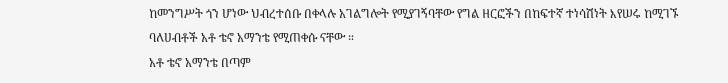ከመንግሥት ጎን ሆነው ህብረተሰቡ በቀላሉ አገልግሎት የሚያገኝባቸው የግል ዘርፎችን በከፍተኛ ተነሳሽነት እየሠሩ ከሚገኙ ባለሀብቶች አቶ ቴኖ አማንቴ የሚጠቀሱ ናቸው ።
አቶ ቴኖ አማንቴ በጣም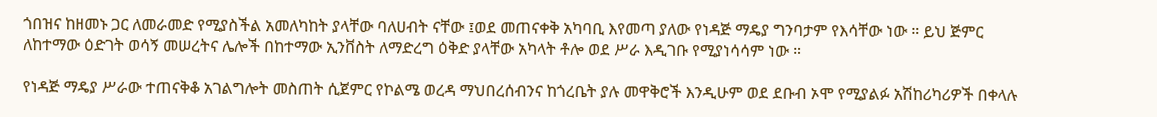ጎበዝና ከዘመኑ ጋር ለመራመድ የሚያስችል አመለካከት ያላቸው ባለሀብት ናቸው ፤ወደ መጠናቀቅ አካባቢ እየመጣ ያለው የነዳጅ ማዴያ ግንባታም የእሳቸው ነው ። ይህ ጅምር ለከተማው ዕድገት ወሳኝ መሠረትና ሌሎች በከተማው ኢንቨስት ለማድረግ ዕቅድ ያላቸው አካላት ቶሎ ወደ ሥራ እዲገቡ የሚያነሳሳም ነው ።

የነዳጅ ማዴያ ሥራው ተጠናቅቆ አገልግሎት መስጠት ሲጀምር የኮልሜ ወረዳ ማህበረሰብንና ከጎረቤት ያሉ መዋቅሮች እንዲሁም ወደ ደቡብ ኦሞ የሚያልፉ አሽከሪካሪዎች በቀላሉ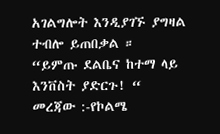አገልግሎት እንዲያገኙ ያግዛል ተብሎ ይጠበቃል ።
“ይምጡ ደልቤና ከተማ ላይ እንቨስት ያድርጉ! “
መረጃው :-የኮልሜ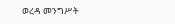ወረዳ መንግሥት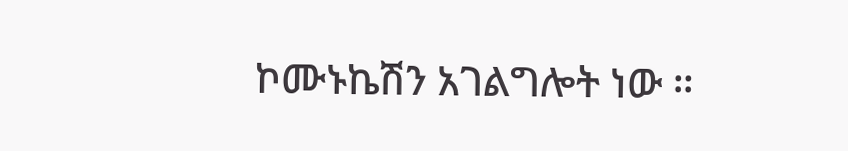ኮሙኑኬሽን አገልግሎት ነው ።